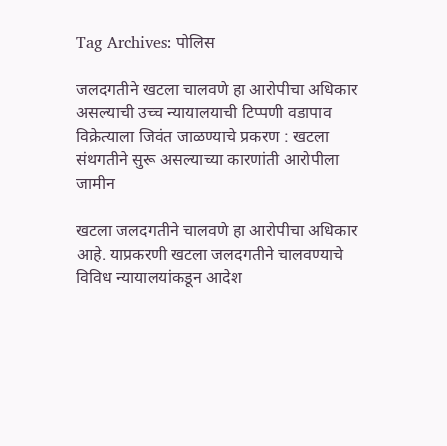Tag Archives: पोलिस

जलदगतीने खटला चालवणे हा आरोपीचा अधिकार असल्याची उच्च न्यायालयाची टिप्पणी वडापाव विक्रेत्याला जिवंत जाळण्याचे प्रकरण : खटला संथगतीने सुरू असल्याच्या कारणांती आरोपीला जामीन

खटला जलदगतीने चालवणे हा आरोपीचा अधिकार आहे. याप्रकरणी खटला जलदगतीने चालवण्याचे विविध न्यायालयांकडून आदेश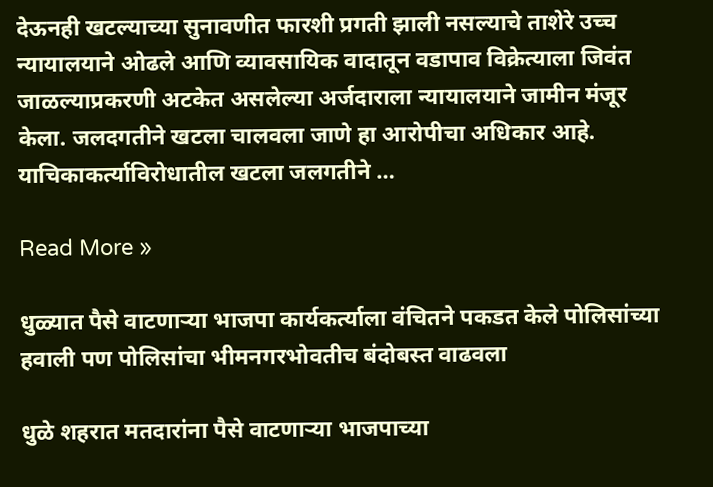देऊनही खटल्याच्या सुनावणीत फारशी प्रगती झाली नसल्याचे ताशेरे उच्च न्यायालयाने ओढले आणि व्यावसायिक वादातून वडापाव विक्रेत्याला जिवंत जाळल्याप्रकरणी अटकेत असलेल्या अर्जदाराला न्यायालयाने जामीन मंजूर केला. जलदगतीने खटला चालवला जाणे हा आरोपीचा अधिकार आहे. याचिकाकर्त्याविरोधातील खटला जलगतीने …

Read More »

धुळ्यात पैसे वाटणाऱ्या भाजपा कार्यकर्त्याला वंचितने पकडत केले पोलिसांच्या हवाली पण पोलिसांचा भीमनगरभोवतीच बंदोबस्त वाढवला

धुळे शहरात मतदारांना पैसे वाटणाऱ्या भाजपाच्या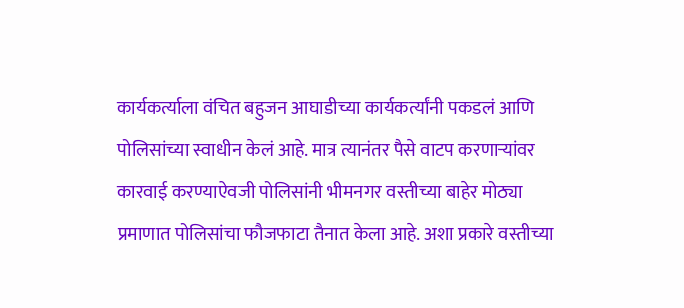कार्यकर्त्याला वंचित बहुजन आघाडीच्या कार्यकर्त्यांनी पकडलं आणि पोलिसांच्या स्वाधीन केलं आहे. मात्र त्यानंतर पैसे वाटप करणाऱ्यांवर कारवाई करण्याऐवजी पोलिसांनी भीमनगर वस्तीच्या बाहेर मोठ्या प्रमाणात पोलिसांचा फौजफाटा तैनात केला आहे. अशा प्रकारे वस्तीच्या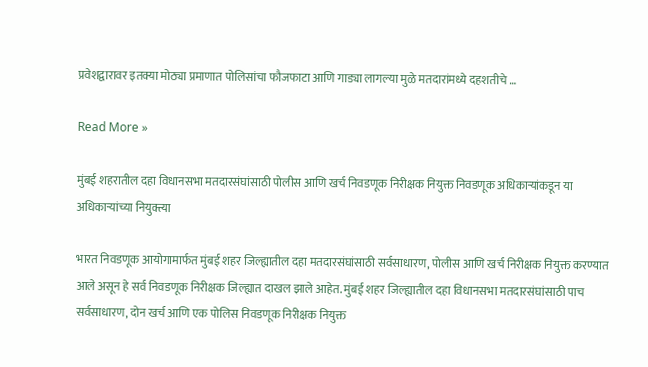प्रवेशद्वारावर इतक्या मोठ्या प्रमाणात पोलिसांचा फौजफाटा आणि गाड्या लागल्या मुळे मतदारांमध्ये दहशतीचे …

Read More »

मुंबई शहरातील दहा विधानसभा मतदारसंघांसाठी पोलीस आणि खर्च निवडणूक निरीक्षक नियुक्त निवडणूक अधिकाऱ्यांकडून या अधिकाऱ्यांच्या नियुक्त्या

भारत निवडणूक आयोगामार्फत मुंबई शहर जिल्ह्यातील दहा मतदारसंघांसाठी सर्वसाधारण, पोलीस आणि खर्च निरीक्षक नियुक्त करण्यात आले असून हे सर्व निवडणूक निरीक्षक जिल्ह्यात दाखल झाले आहेत. मुंबई शहर जिल्ह्यातील दहा विधानसभा मतदारसंघांसाठी पाच सर्वसाधारण, दोन खर्च आणि एक पोलिस निवडणूक निरीक्षक नियुक्त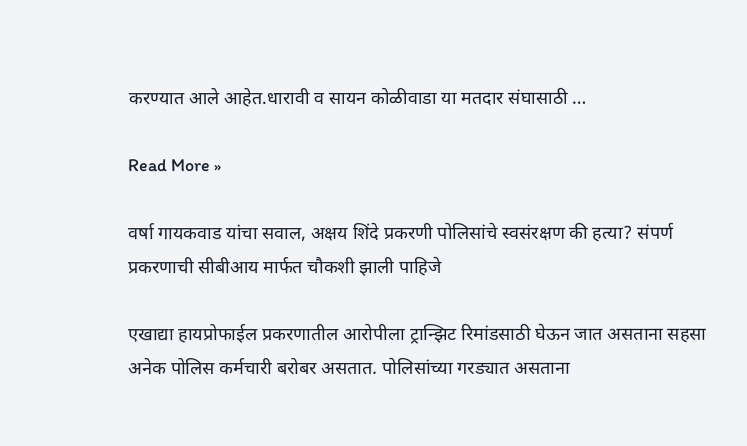करण्यात आले आहेत.धारावी व सायन कोळीवाडा या मतदार संघासाठी …

Read More »

वर्षा गायकवाड यांचा सवाल, अक्षय शिंदे प्रकरणी पोलिसांचे स्वसंरक्षण की हत्या? संपर्ण प्रकरणाची सीबीआय मार्फत चौकशी झाली पाहिजे

एखाद्या हायप्रोफाईल प्रकरणातील आरोपीला ट्रान्झिट रिमांडसाठी घेऊन जात असताना सहसा अनेक पोलिस कर्मचारी बरोबर असतात. पोलिसांच्या गरड्यात असताना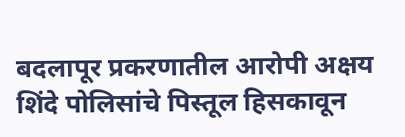बदलापूर प्रकरणातील आरोपी अक्षय शिंदे पोलिसांचे पिस्तूल हिसकावून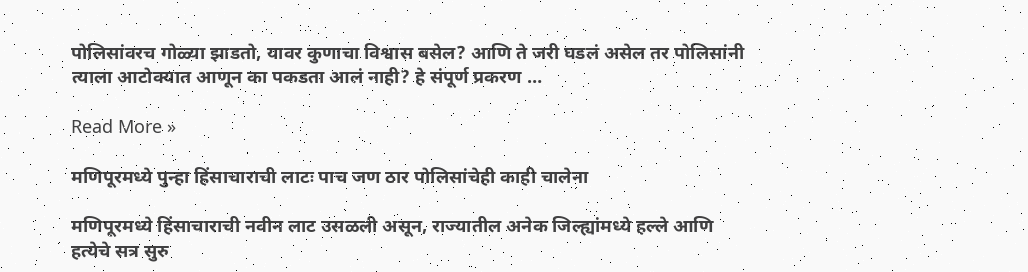पोलिसांवरच गोळ्या झाडतो, यावर कुणाचा विश्वास बसेल? आणि ते जरी घडलं असेल तर पोलिसांनी त्याला आटोक्यात आणून का पकडता आलं नाही? हे संपूर्ण प्रकरण …

Read More »

मणिपूरमध्ये पुन्हा हिंसाचाराची लाटः पाच जण ठार पोलिसांचेही काही चालेना

मणिपूरमध्ये हिंसाचाराची नवीन लाट उसळली असून, राज्यातील अनेक जिल्ह्यांमध्ये हल्ले आणि हत्येचे सत्र सुरु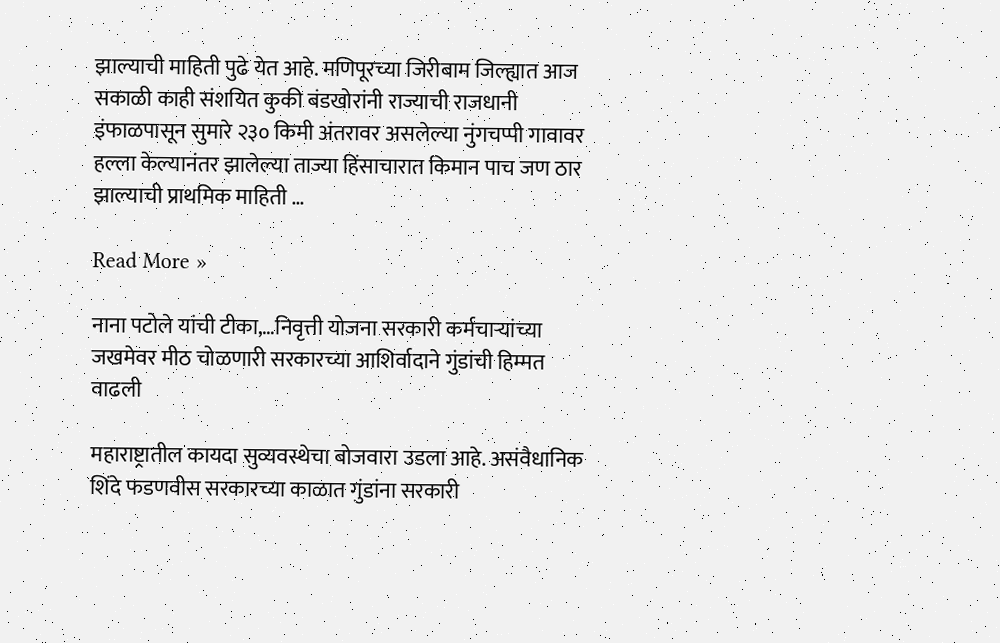झाल्याची माहिती पुढे येत आहे. मणिपूरच्या जिरीबाम जिल्ह्यात आज सकाळी काही संशयित कुकी बंडखोरांनी राज्याची राजधानी इंफाळपासून सुमारे २३० किमी अंतरावर असलेल्या नुंगचप्पी गावावर हल्ला केल्यानंतर झालेल्या ताज्या हिंसाचारात किमान पाच जण ठार झाल्याची प्राथमिक माहिती …

Read More »

नाना पटोले यांची टीका,…निवृत्ती योजना सरकारी कर्मचाऱ्यांच्या जखमेवर मीठ चोळणारी सरकारच्या आशिर्वादाने गुंडांची हिम्मत वाढली

महाराष्ट्रातील कायदा सुव्यवस्थेचा बोजवारा उडला आहे. असंवैधानिक शिंदे फडणवीस सरकारच्या काळात गुंडांना सरकारी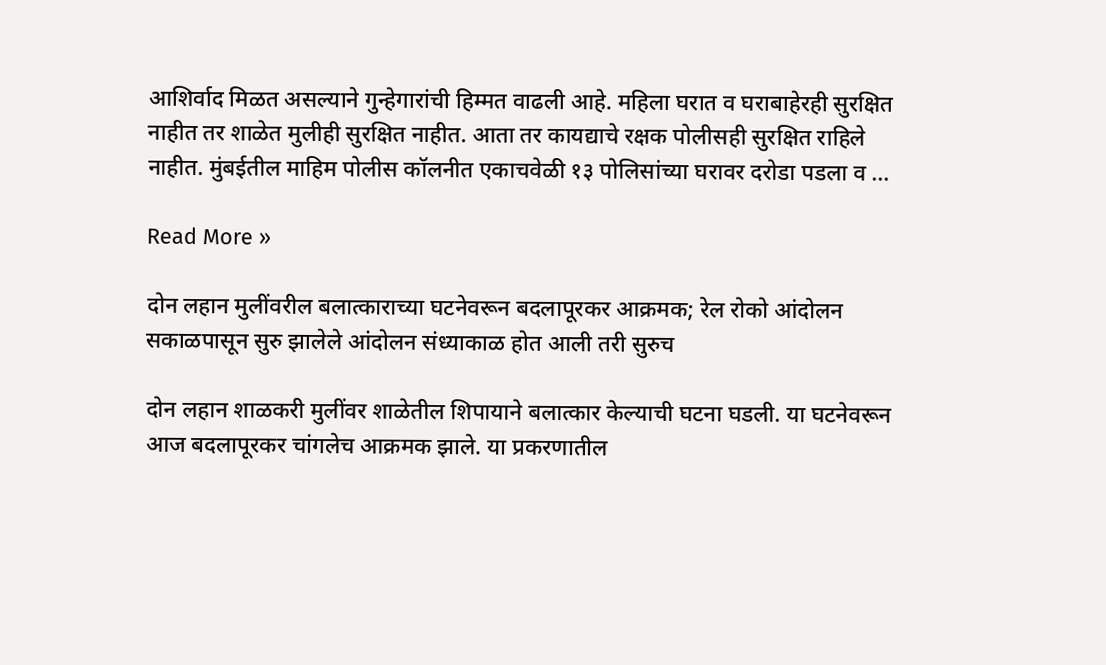आशिर्वाद मिळत असल्याने गुन्हेगारांची हिम्मत वाढली आहे. महिला घरात व घराबाहेरही सुरक्षित नाहीत तर शाळेत मुलीही सुरक्षित नाहीत. आता तर कायद्याचे रक्षक पोलीसही सुरक्षित राहिले नाहीत. मुंबईतील माहिम पोलीस कॉलनीत एकाचवेळी १३ पोलिसांच्या घरावर दरोडा पडला व …

Read More »

दोन लहान मुलींवरील बलात्काराच्या घटनेवरून बदलापूरकर आक्रमक; रेल रोको आंदोलन सकाळपासून सुरु झालेले आंदोलन संध्याकाळ होत आली तरी सुरुच

दोन लहान शाळकरी मुलींवर शाळेतील शिपायाने बलात्कार केल्याची घटना घडली. या घटनेवरून आज बदलापूरकर चांगलेच आक्रमक झाले. या प्रकरणातील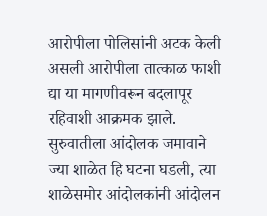आरोपीला पोलिसांनी अटक केली असली आरोपीला तात्काळ फाशी द्या या मागणीवरून बदलापूर रहिवाशी आक्रमक झाले. सुरुवातीला आंदोलक जमावाने ज्या शाळेत हि घटना घडली, त्या शाळेसमोर आंदोलकांनी आंदोलन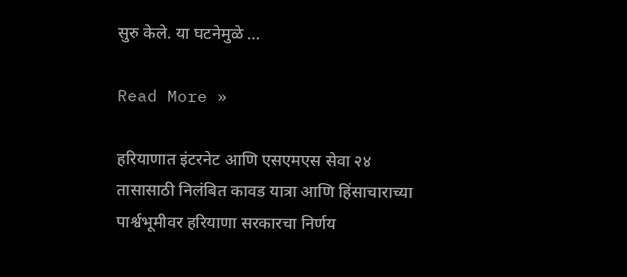सुरु केले. या घटनेमुळे …

Read More »

हरियाणात इंटरनेट आणि एसएमएस सेवा २४ तासासाठी निलंबित कावड यात्रा आणि हिंसाचाराच्या पार्श्वभूमीवर हरियाणा सरकारचा निर्णय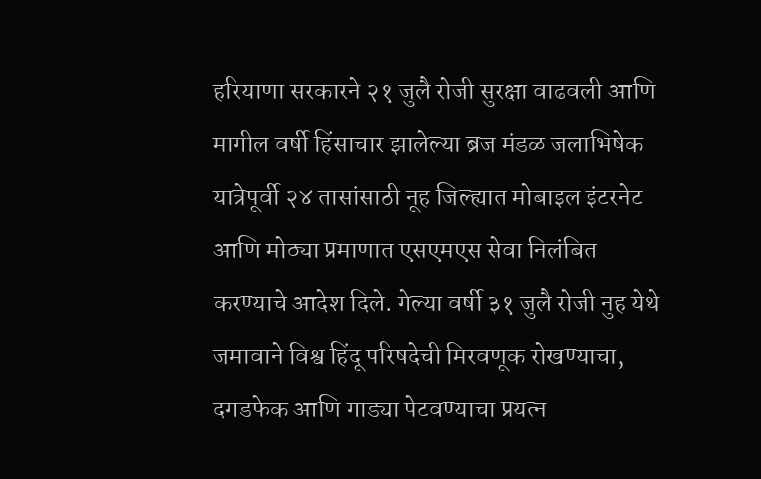हरियाणा सरकारने २१ जुलै रोजी सुरक्षा वाढवली आणि मागील वर्षी हिंसाचार झालेल्या ब्रज मंडळ जलाभिषेक यात्रेपूर्वी २४ तासांसाठी नूह जिल्ह्यात मोबाइल इंटरनेट आणि मोठ्या प्रमाणात एसएमएस सेवा निलंबित करण्याचे आदेश दिले. गेल्या वर्षी ३१ जुलै रोजी नुह येथे जमावाने विश्व हिंदू परिषदेची मिरवणूक रोखण्याचा, दगडफेक आणि गाड्या पेटवण्याचा प्रयत्न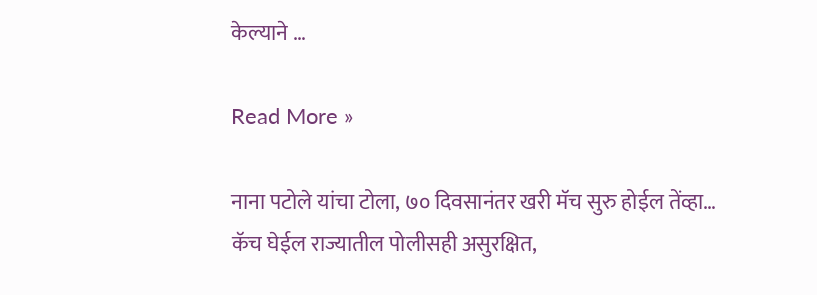केल्याने …

Read More »

नाना पटोले यांचा टोला, ७० दिवसानंतर खरी मॅच सुरु होईल तेंव्हा… कॅच घेईल राज्यातील पोलीसही असुरक्षित,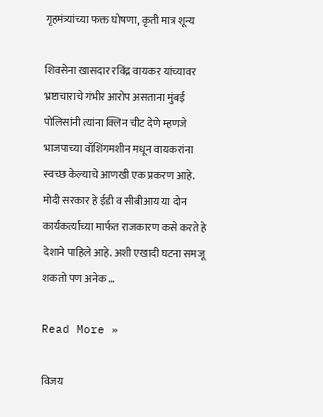गृहमंत्र्यांच्या फक्त घोषणा, कृती मात्र शून्य

शिवसेना खासदार रविंद्र वायकर यांच्यावर भ्रष्टाचाराचे गंभीर आरोप असताना मुंबई पोलिसांनी त्यांना क्लिन चीट देणे म्हणजे भाजपाच्या वॉशिंगमशीन मधून वायकरांना स्वच्छ केल्याचे आणखी एक प्रकरण आहे. मोदी सरकार हे ईडी व सीबीआय या दोन कार्यकर्त्यांच्या मार्फत राजकारण कसे करते हे देशाने पाहिले आहे. अशी एखादी घटना समजू शकतो पण अनेक …

Read More »

विजय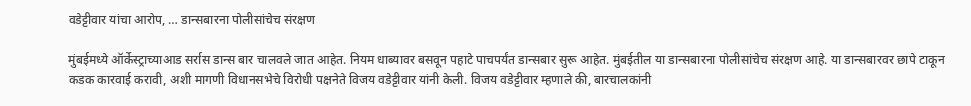वडेट्टीवार यांचा आरोप, … डान्सबारना पोलीसांचेच संरक्षण

मुंबईमध्ये ऑर्केस्ट्राच्याआड सर्रास डान्स बार चालवले जात आहेत. नियम धाब्यावर बसवून पहाटे पाचपर्यंत डान्सबार सुरू आहेत. मुंबईतील या डान्सबारना पोलीसांचेच संरक्षण आहे. या डान्सबारवर छापे टाकून कडक कारवाई करावी, अशी मागणी विधानसभेचे विरोधी पक्षनेते विजय वडेट्टीवार यांनी केली. विजय वडेट्टीवार म्हणाले की, बारचालकांनी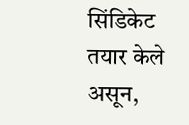सिंडिकेट तयार केले असून,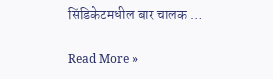सिंडिकेटमधील बार चालक …

Read More »